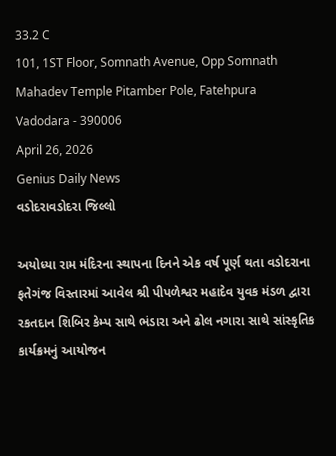33.2 C
101, 1ST Floor, Somnath Avenue, Opp Somnath Mahadev Temple Pitamber Pole, Fatehpura Vadodara - 390006
April 26, 2026
Genius Daily News
વડોદરાવડોદરા જિલ્લો

અયોધ્યા રામ મંદિરના સ્થાપના દિનને એક વર્ષ પૂર્ણ થતા વડોદરાના ફતેગંજ વિસ્તારમાં આવેલ શ્રી પીપળેશ્વર મહાદેવ યુવક મંડળ દ્વારા રકતદાન શિબિર કેમ્પ સાથે ભંડારા અને ઢોલ નગારા સાથે સાંસ્કૃતિક કાર્યક્રમનું આયોજન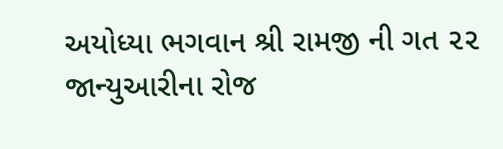અયોધ્યા ભગવાન શ્રી રામજી ની ગત ૨૨ જાન્યુઆરીના રોજ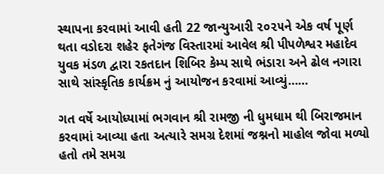સ્થાપના કરવામાં આવી હતી 22 જાન્યુઆરી ૨૦૨૫ને એક વર્ષ પૂર્ણ થતા વડોદરા શહેર ફતેગંજ વિસ્તારમાં આવેલ શ્રી પીપળેશ્વર મહાદેવ યુવક મંડળ દ્વારા રકતદાન શિબિર કેમ્પ સાથે ભંડારા અને ઢોલ નગારા સાથે સાંસ્કૃતિક કાર્યક્રમ નું આયોજન કરવામાં આવ્યું……

ગત વર્ષે આયોધ્યામાં ભગવાન શ્રી રામજી ની ધુમધામ થી બિરાજમાન કરવામાં આવ્યા હતા અત્યારે સમગ્ર દેશમાં જશ્નનો માહોલ જોવા મળ્યો હતો તમે સમગ્ર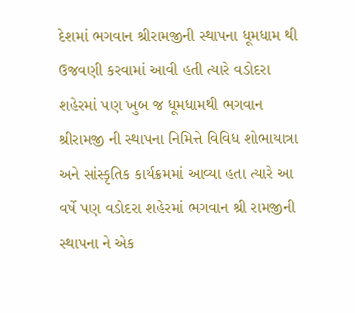દેશમાં ભગવાન શ્રીરામજીની સ્થાપના ધૂમધામ થી ઉજવણી કરવામાં આવી હતી ત્યારે વડોદરા શહેરમાં પણ ખુબ જ ધૂમધામથી ભગવાન શ્રીરામજી ની સ્થાપના નિમિત્તે વિવિધ શોભાયાત્રા અને સાંસ્કૃતિક કાર્યક્રમમાં આવ્યા હતા ત્યારે આ વર્ષે પણ વડોદરા શહેરમાં ભગવાન શ્રી રામજીની સ્થાપના ને એક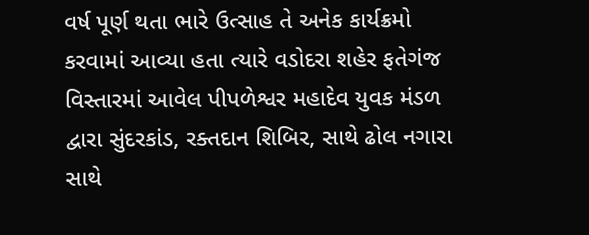વર્ષ પૂર્ણ થતા ભારે ઉત્સાહ તે અનેક કાર્યક્રમો કરવામાં આવ્યા હતા ત્યારે વડોદરા શહેર ફતેગંજ વિસ્તારમાં આવેલ પીપળેશ્વર મહાદેવ યુવક મંડળ દ્વારા સુંદરકાંડ, રક્તદાન શિબિર, સાથે ઢોલ નગારા સાથે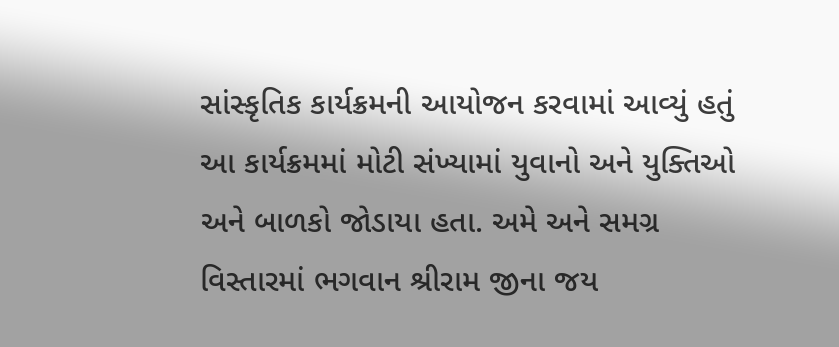સાંસ્કૃતિક કાર્યક્રમની આયોજન કરવામાં આવ્યું હતું આ કાર્યક્રમમાં મોટી સંખ્યામાં યુવાનો અને યુક્તિઓ અને બાળકો જોડાયા હતા. અમે અને સમગ્ર વિસ્તારમાં ભગવાન શ્રીરામ જીના જય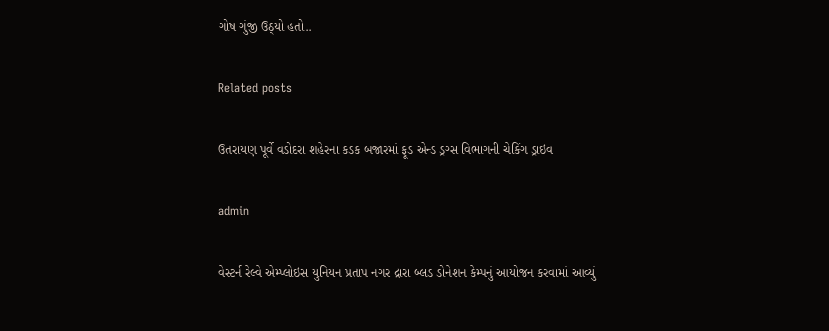ગોષ ગુંજી ઉઠ્યો હતો..

Related posts

ઉતરાયણ પૂર્વે વડોદરા શહેરના કડક બજારમાં ફૂડ એન્ડ ડ્રગ્સ વિભાગની ચેકિંગ ડ્રાઇવ

admin

વેસ્ટર્ન રેલ્વે એમ્પ્લોઇસ યુનિયન પ્રતાપ નગર દ્રારા બ્લડ ડોનેશન કેમ્પનું આયોજન કરવામાં આવ્યું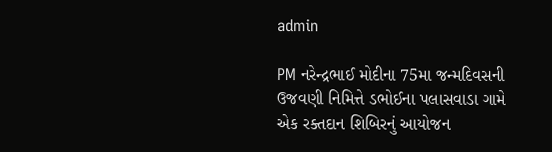admin

PM નરેન્દ્રભાઈ મોદીના 75મા જન્મદિવસની ઉજવણી નિમિત્તે ડભોઈના પલાસવાડા ગામે એક રક્તદાન શિબિરનું આયોજન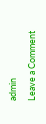admin

Leave a Comment